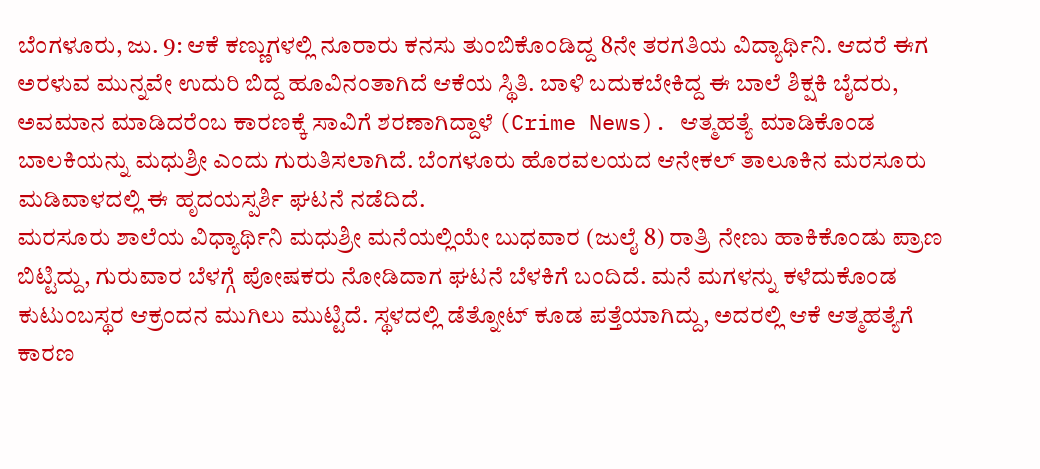ಬೆಂಗಳೂರು, ಜು. 9: ಆಕೆ ಕಣ್ಣುಗಳಲ್ಲಿ ನೂರಾರು ಕನಸು ತುಂಬಿಕೊಂಡಿದ್ದ 8ನೇ ತರಗತಿಯ ವಿದ್ಯಾರ್ಥಿನಿ. ಆದರೆ ಈಗ ಅರಳುವ ಮುನ್ನವೇ ಉದುರಿ ಬಿದ್ದ ಹೂವಿನಂತಾಗಿದೆ ಆಕೆಯ ಸ್ಥಿತಿ. ಬಾಳಿ ಬದುಕಬೇಕಿದ್ದ ಈ ಬಾಲೆ ಶಿಕ್ಷಕಿ ಬೈದರು, ಅವಮಾನ ಮಾಡಿದರೆಂಬ ಕಾರಣಕ್ಕೆ ಸಾವಿಗೆ ಶರಣಾಗಿದ್ದಾಳೆ (Crime News). ಆತ್ಮಹತ್ಯೆ ಮಾಡಿಕೊಂಡ ಬಾಲಕಿಯನ್ನು ಮಧುಶ್ರೀ ಎಂದು ಗುರುತಿಸಲಾಗಿದೆ. ಬೆಂಗಳೂರು ಹೊರವಲಯದ ಆನೇಕಲ್ ತಾಲೂಕಿನ ಮರಸೂರು ಮಡಿವಾಳದಲ್ಲಿ ಈ ಹೃದಯಸ್ಪರ್ಶಿ ಘಟನೆ ನಡೆದಿದೆ.
ಮರಸೂರು ಶಾಲೆಯ ವಿಧ್ಯಾರ್ಥಿನಿ ಮಧುಶ್ರೀ ಮನೆಯಲ್ಲಿಯೇ ಬುಧವಾರ (ಜುಲೈ 8) ರಾತ್ರಿ ನೇಣು ಹಾಕಿಕೊಂಡು ಪ್ರಾಣ ಬಿಟ್ಟಿದ್ದು, ಗುರುವಾರ ಬೆಳಗ್ಗೆ ಪೋಷಕರು ನೋಡಿದಾಗ ಘಟನೆ ಬೆಳಕಿಗೆ ಬಂದಿದೆ. ಮನೆ ಮಗಳನ್ನು ಕಳೆದುಕೊಂಡ ಕುಟುಂಬಸ್ಥರ ಆಕ್ರಂದನ ಮುಗಿಲು ಮುಟ್ಟಿದೆ. ಸ್ಥಳದಲ್ಲಿ ಡೆತ್ನೋಟ್ ಕೂಡ ಪತ್ತೆಯಾಗಿದ್ದು, ಅದರಲ್ಲಿ ಆಕೆ ಆತ್ಮಹತ್ಯೆಗೆ ಕಾರಣ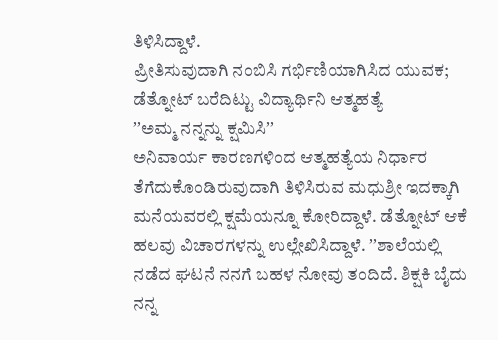ತಿಳಿಸಿದ್ದಾಳೆ.
ಪ್ರೀತಿಸುವುದಾಗಿ ನಂಬಿಸಿ ಗರ್ಭಿಣಿಯಾಗಿಸಿದ ಯುವಕ; ಡೆತ್ನೋಟ್ ಬರೆದಿಟ್ಟು ವಿದ್ಯಾರ್ಥಿನಿ ಆತ್ಮಹತ್ಯೆ
ʼʼಅಮ್ಮ ನನ್ನನ್ನು ಕ್ಷಮಿಸಿʼʼ
ಅನಿವಾರ್ಯ ಕಾರಣಗಳಿಂದ ಆತ್ಮಹತ್ಯೆಯ ನಿರ್ಧಾರ ತೆಗೆದುಕೊಂಡಿರುವುದಾಗಿ ತಿಳಿಸಿರುವ ಮಧುಶ್ರೀ ಇದಕ್ಕಾಗಿ ಮನೆಯವರಲ್ಲಿ ಕ್ಷಮೆಯನ್ನೂ ಕೋರಿದ್ದಾಳೆ. ಡೆತ್ನೋಟ್ ಆಕೆ ಹಲವು ವಿಚಾರಗಳನ್ನು ಉಲ್ಲೇಖಿಸಿದ್ದಾಳೆ. ʼʼಶಾಲೆಯಲ್ಲಿ ನಡೆದ ಘಟನೆ ನನಗೆ ಬಹಳ ನೋವು ತಂದಿದೆ. ಶಿಕ್ಷಕಿ ಬೈದು ನನ್ನ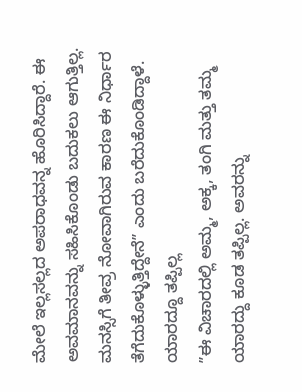ಮೇಲೆ ಇಲ್ಲಸಲ್ಲದ ಅಪರಾಧವನ್ನ ಹೊರಿಸಿದ್ದಾರೆ. ಈ ಅವಮಾನವನ್ನು ಸಹಿಸಿಕೊಂಡು ಬದುಕಲು ಆಗುತ್ತಿಲ್ಲ. ಮನಸ್ಸಿಗೆ ತೀವ್ರ ನೋವಾಗಿರುವ ಕಾರಣ ಈ ನಿರ್ಧಾರ ತೆಗೆದುಕೊಳ್ಳುತ್ತಿದ್ದೇನೆʼʼ ಎಂದು ಬರೆದುಕೊಂಡಿದ್ದಾಳೆ.
ಯಾರದ್ದೂ ತಪ್ಪಿಲ್ಲ
ʼʼಈ ವಿಚಾರದಲ್ಲಿ ಅಮ್ಮ, ಅಕ್ಕ, ತಂಗಿ ಮತ್ತು ತಮ್ಮ ಯಾರದ್ದು ಕೂಡ ತಪ್ಪಿಲ್ಲ. ಅವರನ್ನು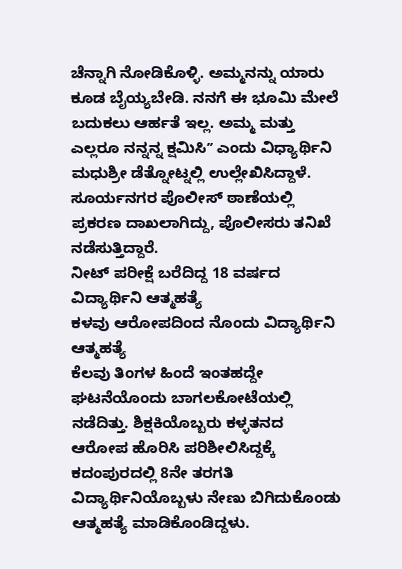ಚೆನ್ನಾಗಿ ನೋಡಿಕೊಳ್ಳಿ. ಅಮ್ಮನನ್ನು ಯಾರು ಕೂಡ ಬೈಯ್ಯಬೇಡಿ. ನನಗೆ ಈ ಭೂಮಿ ಮೇಲೆ ಬದುಕಲು ಆರ್ಹತೆ ಇಲ್ಲ. ಅಮ್ಮ ಮತ್ತು ಎಲ್ಲರೂ ನನ್ನನ್ನ ಕ್ಷಮಿಸಿʼʼ ಎಂದು ವಿಧ್ಯಾರ್ಥಿನಿ ಮಧುಶ್ರೀ ಡೆತ್ನೋಟ್ನಲ್ಲಿ ಉಲ್ಲೇಖಿಸಿದ್ದಾಳೆ. ಸೂರ್ಯನಗರ ಪೊಲೀಸ್ ಠಾಣೆಯಲ್ಲಿ ಪ್ರಕರಣ ದಾಖಲಾಗಿದ್ದು, ಪೊಲೀಸರು ತನಿಖೆ ನಡೆಸುತ್ತಿದ್ದಾರೆ.
ನೀಟ್ ಪರೀಕ್ಷೆ ಬರೆದಿದ್ದ 18 ವರ್ಷದ ವಿದ್ಯಾರ್ಥಿನಿ ಆತ್ಮಹತ್ಯೆ
ಕಳವು ಆರೋಪದಿಂದ ನೊಂದು ವಿದ್ಯಾರ್ಥಿನಿ ಆತ್ಮಹತ್ಯೆ
ಕೆಲವು ತಿಂಗಳ ಹಿಂದೆ ಇಂತಹದ್ದೇ ಘಟನೆಯೊಂದು ಬಾಗಲಕೋಟೆಯಲ್ಲಿ ನಡೆದಿತ್ತು. ಶಿಕ್ಷಕಿಯೊಬ್ಬರು ಕಳ್ಳತನದ ಆರೋಪ ಹೊರಿಸಿ ಪರಿಶೀಲಿಸಿದ್ದಕ್ಕೆ ಕದಂಪುರದಲ್ಲಿ 8ನೇ ತರಗತಿ ವಿದ್ಯಾರ್ಥಿನಿಯೊಬ್ಬಳು ನೇಣು ಬಿಗಿದುಕೊಂಡು ಆತ್ಮಹತ್ಯೆ ಮಾಡಿಕೊಂಡಿದ್ದಳು.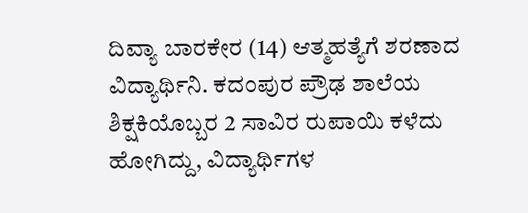ದಿವ್ಯಾ ಬಾರಕೇರ (14) ಆತ್ಮಹತ್ಯೆಗೆ ಶರಣಾದ ವಿದ್ಯಾರ್ಥಿನಿ. ಕದಂಪುರ ಪ್ರೌಢ ಶಾಲೆಯ ಶಿಕ್ಷಕಿಯೊಬ್ಬರ 2 ಸಾವಿರ ರುಪಾಯಿ ಕಳೆದು ಹೋಗಿದ್ದು, ವಿದ್ಯಾರ್ಥಿಗಳ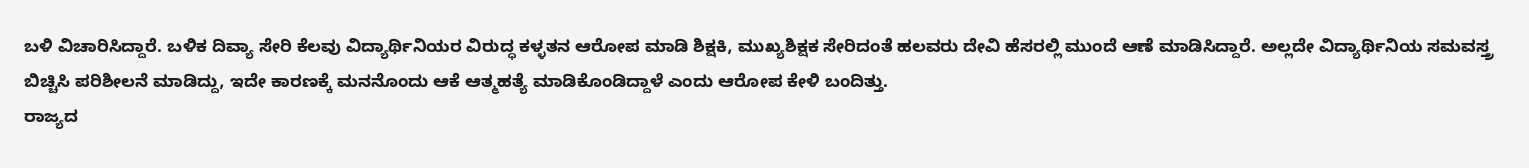ಬಳಿ ವಿಚಾರಿಸಿದ್ದಾರೆ. ಬಳಿಕ ದಿವ್ಯಾ ಸೇರಿ ಕೆಲವು ವಿದ್ಯಾರ್ಥಿನಿಯರ ವಿರುದ್ಧ ಕಳ್ಳತನ ಆರೋಪ ಮಾಡಿ ಶಿಕ್ಷಕಿ, ಮುಖ್ಯಶಿಕ್ಷಕ ಸೇರಿದಂತೆ ಹಲವರು ದೇವಿ ಹೆಸರಲ್ಲಿ ಮುಂದೆ ಆಣೆ ಮಾಡಿಸಿದ್ದಾರೆ. ಅಲ್ಲದೇ ವಿದ್ಯಾರ್ಥಿನಿಯ ಸಮವಸ್ತ್ರ ಬಿಚ್ಚಿಸಿ ಪರಿಶೀಲನೆ ಮಾಡಿದ್ದು, ಇದೇ ಕಾರಣಕ್ಕೆ ಮನನೊಂದು ಆಕೆ ಆತ್ಮಹತ್ಯೆ ಮಾಡಿಕೊಂಡಿದ್ದಾಳೆ ಎಂದು ಆರೋಪ ಕೇಳಿ ಬಂದಿತ್ತು.
ರಾಜ್ಯದ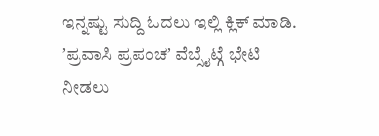ಇನ್ನಷ್ಟು ಸುದ್ದಿ ಓದಲು ಇಲ್ಲಿ ಕ್ಲಿಕ್ ಮಾಡಿ.
ʼಪ್ರವಾಸಿ ಪ್ರಪಂಚʼ ವೆಬ್ಸೈಟ್ಗೆ ಭೇಟಿ ನೀಡಲು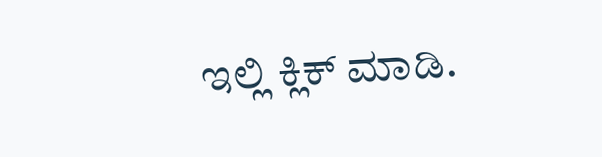ಇಲ್ಲಿ ಕ್ಲಿಕ್ ಮಾಡಿ.